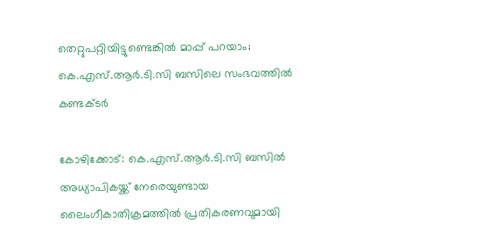തെറ്റുപറ്റിയിട്ടുണ്ടെങ്കില്‍ മാപ്പ് പറയാം; കെ.എസ്.ആര്‍.ടി.സി ബസിലെ സംഭവത്തില്‍ കണ്ടക്ടര്‍

കോഴിക്കോട്: കെ.എസ്.ആര്‍.ടി.സി ബസില്‍ അധ്യാപികയ്ക്ക് നേരെയുണ്ടായ ലൈംഗീകാതിക്രമത്തില്‍ പ്രതികരണവുമായി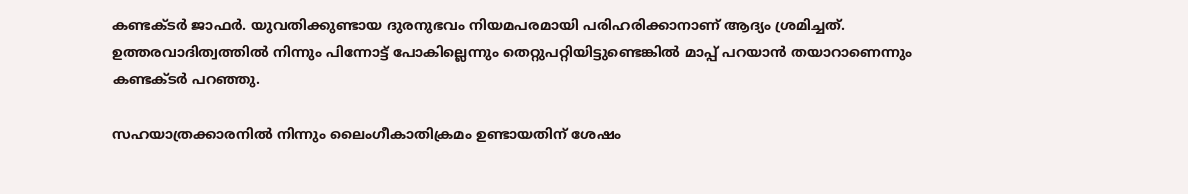കണ്ടക്ടര്‍ ജാഫര്‍. യുവതിക്കുണ്ടായ ദുരനുഭവം നിയമപരമായി പരിഹരിക്കാനാണ് ആദ്യം ശ്രമിച്ചത്. ഉത്തരവാദിത്വത്തില്‍ നിന്നും പിന്നോട്ട് പോകില്ലെന്നും തെറ്റുപറ്റിയിട്ടുണ്ടെങ്കില്‍ മാപ്പ് പറയാന്‍ തയാറാണെന്നും കണ്ടക്ടര്‍ പറഞ്ഞു.

സഹയാത്രക്കാരനില്‍ നിന്നും ലൈംഗീകാതിക്രമം ഉണ്ടായതിന് ശേഷം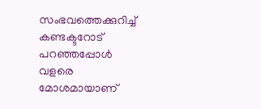സംഭവത്തെക്കുറിച്ച് കണ്ടക്ടറോട് പറഞ്ഞപ്പോള്‍ വളരെ മോശമായാണ്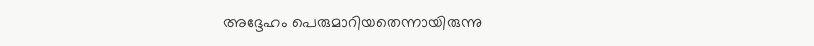അദ്ദേഹം പെരുമാറിയതെന്നായിരുന്നു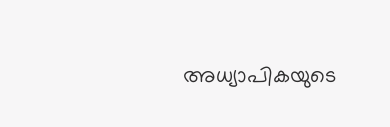അധ്യാപികയുടെ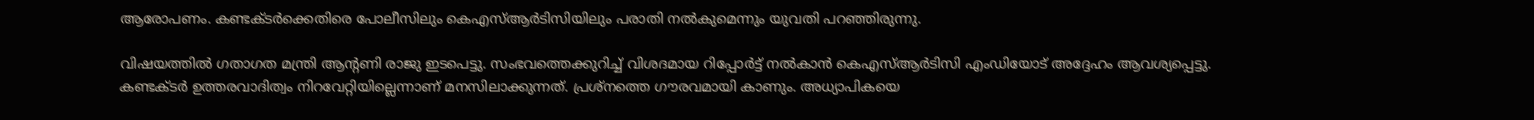ആരോപണം. കണ്ടക്ടര്‍ക്കെതിരെ പോലീസിലും കെഎസ്ആര്‍ടിസിയിലും പരാതി നല്‍കുമെന്നും യുവതി പറഞ്ഞിരുന്നു.

വിഷയത്തില്‍ ഗതാഗത മന്ത്രി ആന്റണി രാജു ഇടപെട്ടു. സംഭവത്തെക്കുറിച്ച് വിശദമായ റിപ്പോര്‍ട്ട് നല്‍കാന്‍ കെഎസ്ആര്‍ടിസി എംഡിയോട് അദ്ദേഹം ആവശ്യപ്പെട്ടു. കണ്ടക്ടര്‍ ഉത്തരവാദിത്വം നിറവേറ്റിയില്ലെന്നാണ് മനസിലാക്കുന്നത്. പ്രശ്നത്തെ ഗൗരവമായി കാണും. അധ്യാപികയെ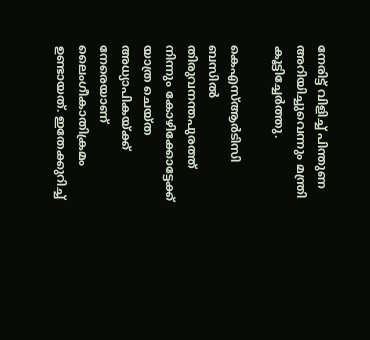നേരിട്ട് വിളിച്ച് പിന്തുണ അറിയിച്ചുവെന്നും മന്ത്രി കൂട്ടിച്ചേര്‍ത്തു.

കെഎസ്ആര്‍ടിസി ബസില്‍ തിരുവനന്തപുരത്ത് നിന്നും കോഴിക്കോട്ടേക്ക് യാത്ര ചെയ്ത അധ്യാപികയ്ക്ക് നേരെയാണ് ലൈംഗീകാതിക്രമം ഉണ്ടായത്. ഇതേക്കുറിച്ച്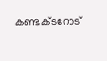കണ്ടക്ടറോട്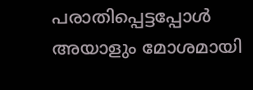പരാതിപ്പെട്ടപ്പോള്‍ അയാളും മോശമായി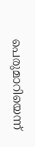പെരുമാറിയെന്ന്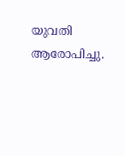യുവതി ആരോപിച്ചു.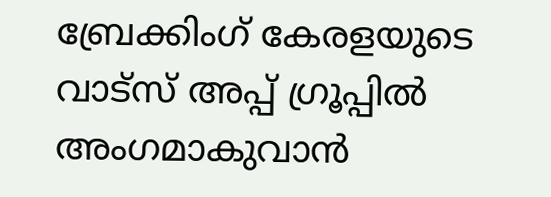ബ്രേക്കിംഗ് കേരളയുടെ വാട്സ് അപ്പ് ഗ്രൂപ്പിൽ അംഗമാകുവാൻ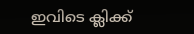ഇവിടെ ക്ലിക്ക്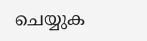ചെയ്യുക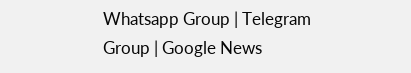Whatsapp Group | Telegram Group | Google News